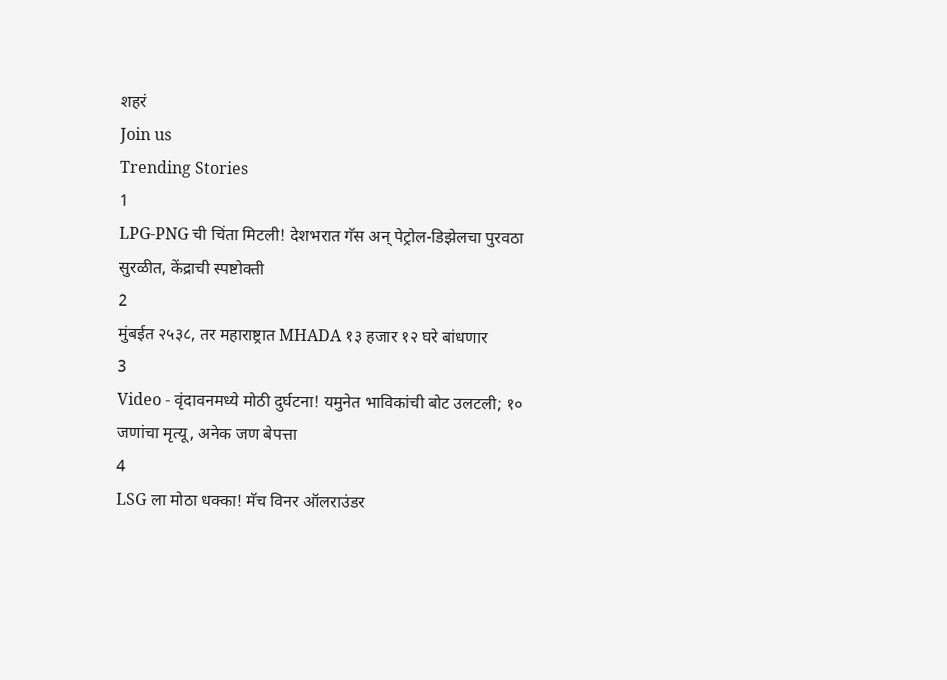शहरं
Join us
Trending Stories
1
LPG-PNG ची चिंता मिटली! देशभरात गॅस अन् पेट्रोल-डिझेलचा पुरवठा सुरळीत, केंद्राची स्पष्टोक्ती
2
मुंबईत २५३८, तर महाराष्ट्रात MHADA १३ हजार १२ घरे बांधणार
3
Video - वृंदावनमध्ये मोठी दुर्घटना! यमुनेत भाविकांची बोट उलटली; १० जणांचा मृत्यू, अनेक जण बेपत्ता
4
LSG ला मोठा धक्का! मॅच विनर ऑलराउंडर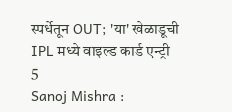स्पर्धेतून OUT; 'या' खेळाडूची IPL मध्ये वाइल्ड कार्ड एन्ट्री
5
Sanoj Mishra :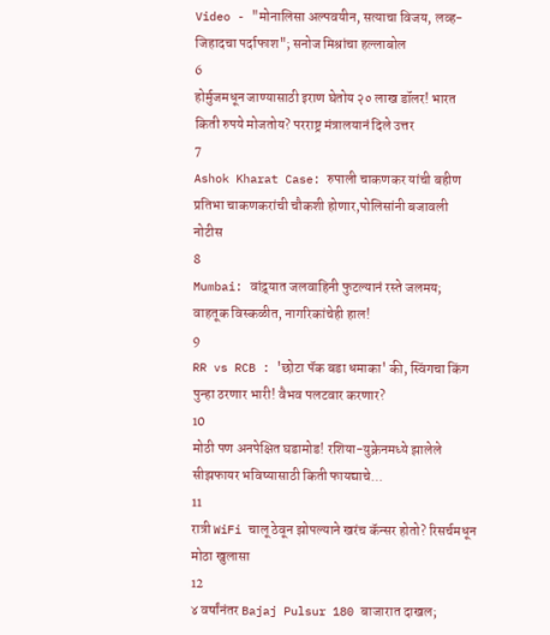Video - "मोनालिसा अल्पवयीन, सत्याचा विजय, लव्ह-जिहादचा पर्दाफाश"; सनोज मिश्रांचा हल्लाबोल
6
होर्मुजमधून जाण्यासाठी इराण घेतोय २० लाख डॉलर! भारत किती रुपये मोजतोय? परराष्ट्र मंत्रालयानं दिले उत्तर
7
Ashok Kharat Case: रुपाली चाकणकर यांची बहीण प्रतिभा चाकणकरांची चौकशी होणार,पोलिसांनी बजावली नोटीस
8
Mumbai: वांद्र्यात जलवाहिनी फुटल्यानं रस्ते जलमय; वाहतूक विस्कळीत, नागरिकांचेही हाल!
9
RR vs RCB : 'छोटा पॅक बडा धमाका' की, स्विंगचा किंग पुन्हा ठरणार भारी! वैभव पलटवार करणार?
10
मोठी पण अनपेक्षित घडामोड! रशिया-युक्रेनमध्ये झालेले सीझफायर भविष्यासाठी किती फायद्याचे...
11
रात्री WiFi चालू ठेवून झोपल्याने खरंच कॅन्सर होतो? रिसर्चमधून मोठा खुलासा
12
४ वर्षांनंतर Bajaj Pulsur 180 बाजारात दाखल;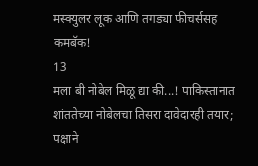मस्क्युलर लूक आणि तगड्या फीचर्ससह कमबॅक!
13
मला बी नोबेल मिळू द्या की...! पाकिस्तानात शांततेच्या नोबेलचा तिसरा दावेदारही तयार; पक्षाने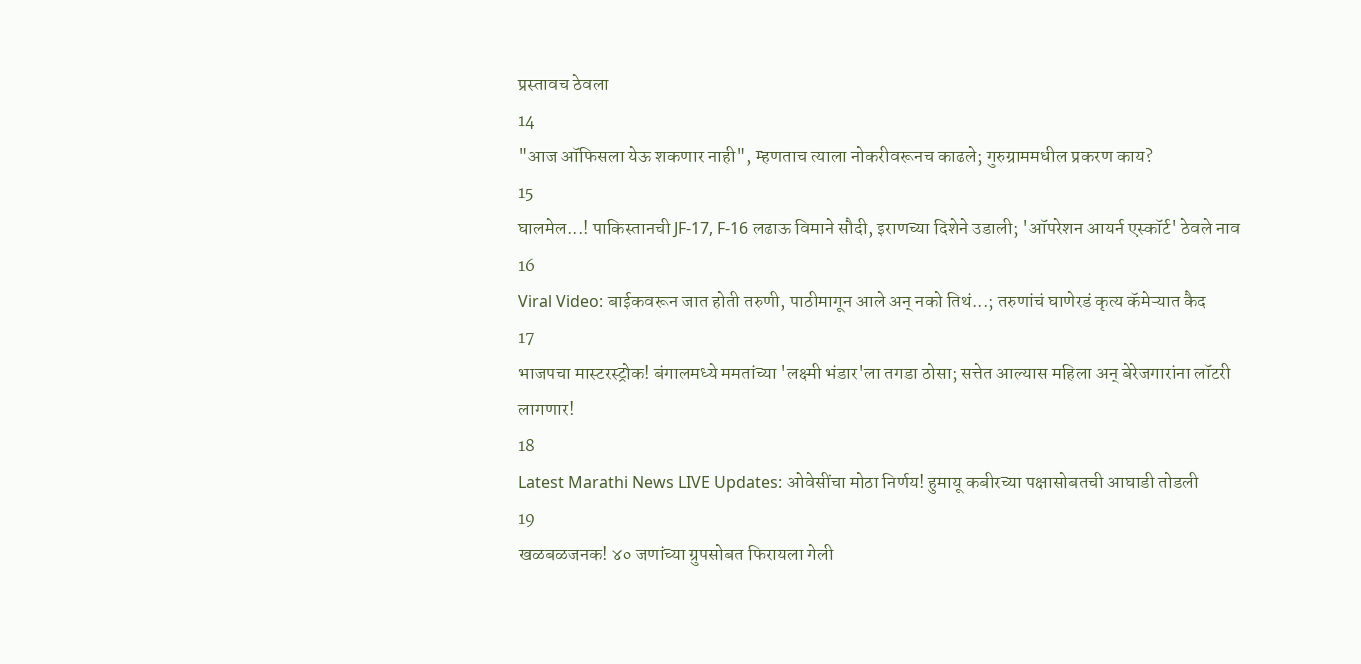प्रस्तावच ठेवला
14
"आज ऑफिसला येऊ शकणार नाही", म्हणताच त्याला नोकरीवरूनच काढले; गुरुग्राममधील प्रकरण काय?
15
घालमेल...! पाकिस्तानची JF-17, F-16 लढाऊ विमाने सौदी, इराणच्या दिशेने उडाली; 'ऑपरेशन आयर्न एस्कॉर्ट' ठेवले नाव
16
Viral Video: बाईकवरून जात होती तरुणी, पाठीमागून आले अन् नको तिथं...; तरुणांचं घाणेरडं कृत्य कॅमेऱ्यात कैद
17
भाजपचा मास्टरस्ट्रोक! बंगालमध्ये ममतांच्या 'लक्ष्मी भंडार'ला तगडा ठोसा; सत्तेत आल्यास महिला अन् बेरेजगारांना लॉटरी लागणार!
18
Latest Marathi News LIVE Updates: ओवेसींचा मोठा निर्णय! हुमायू कबीरच्या पक्षासोबतची आघाडी तोडली
19
खळबळजनक! ४० जणांच्या ग्रुपसोबत फिरायला गेली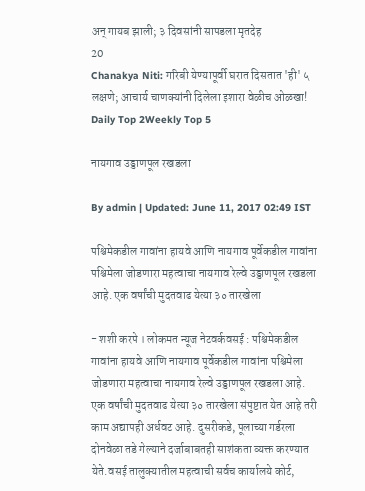अन् गायब झाली; ३ दिवसांनी सापडला मृतदेह
20
Chanakya Niti: गरिबी येण्यापूर्वी घरात दिसतात 'ही' ५ लक्षणे; आचार्य चाणक्यांनी दिलेला इशारा वेळीच ओळखा!
Daily Top 2Weekly Top 5

नायगाव उड्डाणपूल रखडला

By admin | Updated: June 11, 2017 02:49 IST

पश्चिमेकडील गावांना हायवे आणि नायगाव पूर्वेकडील गावांना पश्चिमेला जोडणारा महत्वाचा नायगाव रेल्वे उड्डाणपूल रखडला आहे. एक वर्षांची मुदतवाढ येत्या ३० तारखेला

- शशी करपे । लोकमत न्यूज नेटवर्कवसई : पश्चिमेकडील गावांना हायवे आणि नायगाव पूर्वेकडील गावांना पश्चिमेला जोडणारा महत्वाचा नायगाव रेल्वे उड्डाणपूल रखडला आहे. एक वर्षांची मुदतवाढ येत्या ३० तारखेला संपुष्टात येत आहे तरी काम अद्यापही अर्धवट आहे. दुसरीकडे, पूलाच्या गर्डरला दोनवेळा तडे गेल्याने दर्जाबाबतही साशंकता व्यक्त करण्यात येते.वसई तालुक्यातील महत्वाची सर्वच कार्यालये कोर्ट,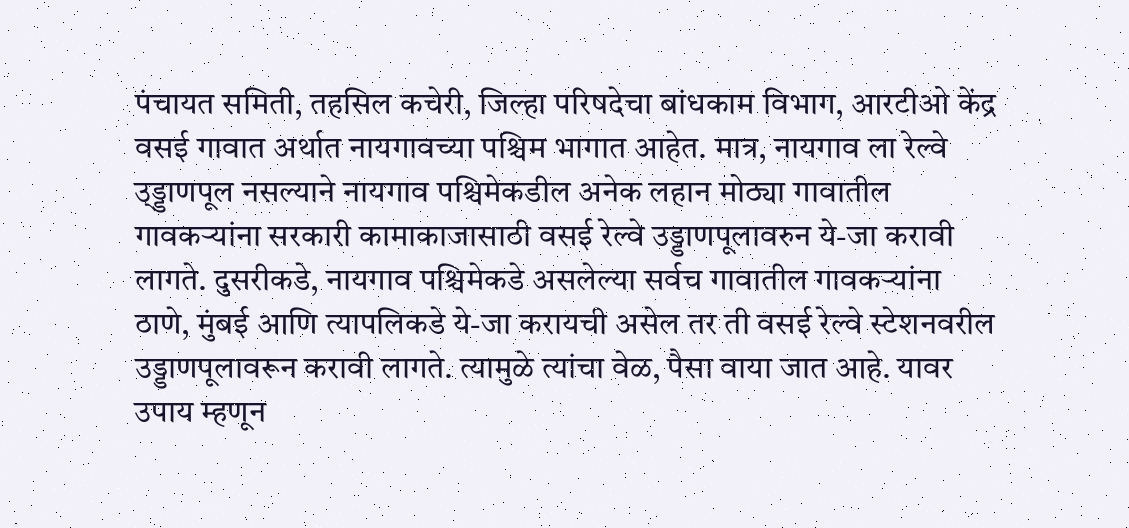पंचायत समिती, तहसिल कचेरी, जिल्हा परिषदेचा बांधकाम विभाग, आरटीओ केंद्र वसई गावात अर्थात नायगावच्या पश्चिम भागात आहेत. मात्र, नायगाव ला रेल्वे उ्ड्डाणपूल नसल्याने नायगाव पश्चिमेकडील अनेक लहान मोठ्या गावातील गावकऱ्यांना सरकारी कामाकाजासाठी वसई रेल्वे उड्डाणपूलावरुन ये-जा करावी लागते. दुसरीकडे, नायगाव पश्चिमेकडे असलेल्या सर्वच गावातील गावकऱ्यांना ठाणे, मुंबई आणि त्यापलिकडे ये-जा करायची असेल तर ती वसई रेल्वे स्टेशनवरील उड्डाणपूलावरून करावी लागते. त्यामुळे त्यांचा वेळ, पैसा वाया जात आहे. यावर उपाय म्हणून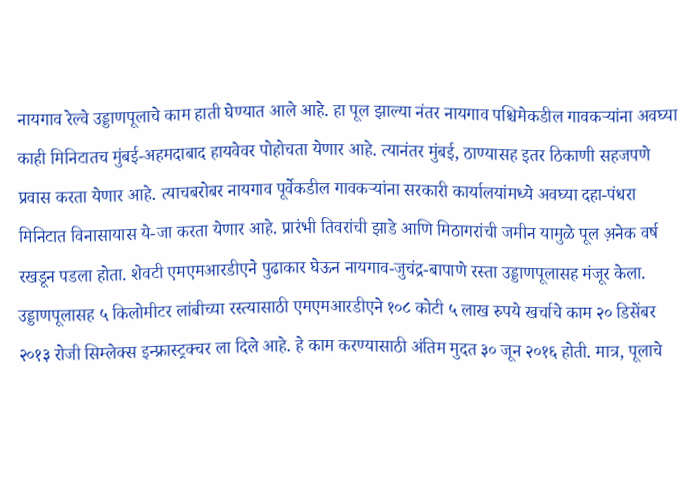नायगाव रेल्वे उड्डाणपूलाचे काम हाती घेण्यात आले आहे. हा पूल झाल्या नंतर नायगाव पश्चिमेकडील गावकऱ्यांना अवघ्या काही मिनिटातच मुंबई-अहमदाबाद हायवेवर पोहोचता येणार आहे. त्यानंतर मुंबई, ठाण्यासह इतर ठिकाणी सहजपणे प्रवास करता येणार आहे. त्याचबरोबर नायगाव पूर्वेकडील गावकऱ्यांना सरकारी कार्यालयांमध्ये अवघ्या दहा-पंधरा मिनिटात विनासायास ये-जा करता येणार आहे. प्रारंभी तिवरांची झाडे आणि मिठागरांची जमीन यामुळे पूल अ़नेक वर्ष रखडून पडला होता. शेवटी एमएमआरडीएने पुढाकार घेऊन नायगाव-जुचंद्र-बापाणे रस्ता उड्डाणपूलासह मंजूर केला. उड्डाणपूलासह ५ किलोमीटर लांबीच्या रस्त्यासाठी एमएमआरडीएने १०८ कोटी ५ लाख रुपये खर्चाचे काम २० डिसेंबर २०१३ रोजी सिम्लेक्स इन्फ्रास्ट्रक्चर ला दिले आहे. हे काम करण्यासाठी अंतिम मुदत ३० जून २०१६ होती. मात्र, पूलाचे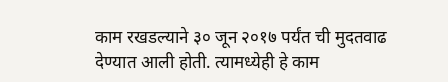काम रखडल्याने ३० जून २०१७ पर्यंत ची मुदतवाढ देण्यात आली होती. त्यामध्येही हे काम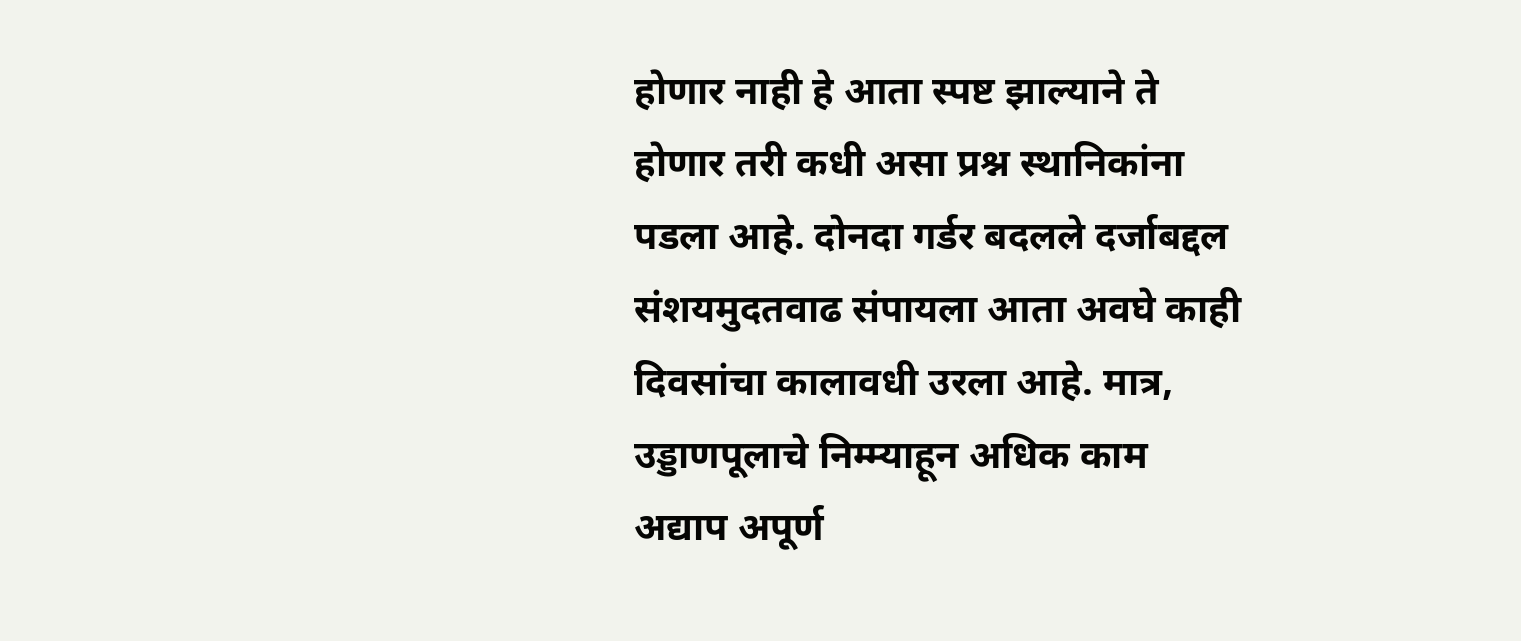होणार नाही हे आता स्पष्ट झाल्याने ते होणार तरी कधी असा प्रश्न स्थानिकांना पडला आहे. दोनदा गर्डर बदलले दर्जाबद्दल संशयमुदतवाढ संपायला आता अवघे काही दिवसांचा कालावधी उरला आहे. मात्र, उड्डाणपूलाचे निम्म्याहून अधिक काम अद्याप अपूर्ण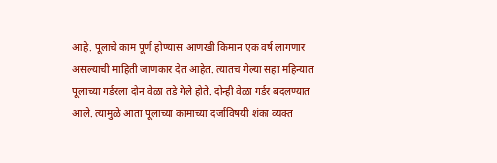आहे. पूलाचे काम पूर्ण होण्यास आणखी किमान एक वर्ष लागणार असल्याची माहिती जाणकार देत आहेत. त्यातच गेल्या सहा महिन्यात पूलाच्या गर्डरला दोन वेळा तडे गेले होते. दोन्ही वेळा गर्डर बदलण्यात आले. त्यामुळे आता पूलाच्या कामाच्या दर्जाविषयी शंका व्यक्त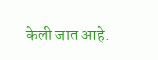केली जात आहे.